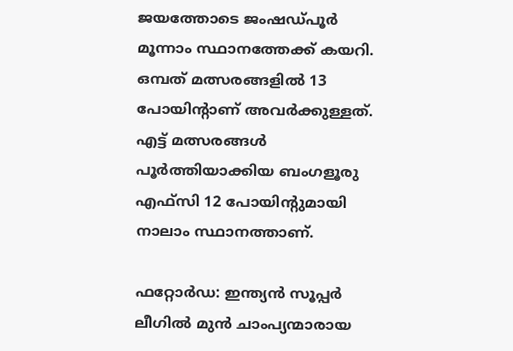ജയത്തോടെ ജംഷഡ്പൂര്‍ മൂന്നാം സ്ഥാനത്തേക്ക് കയറി. ഒമ്പത് മത്സരങ്ങളില്‍ 13 പോയിന്റാണ് അവര്‍ക്കുള്ളത്. എട്ട് മത്സരങ്ങള്‍ പൂര്‍ത്തിയാക്കിയ ബംഗളൂരു എഫ്‌സി 12 പോയിന്റുമായി നാലാം സ്ഥാനത്താണ്.

ഫറ്റോര്‍ഡ: ഇന്ത്യന്‍ സൂപ്പര്‍ ലീഗില്‍ മുന്‍ ചാംപ്യന്മാരായ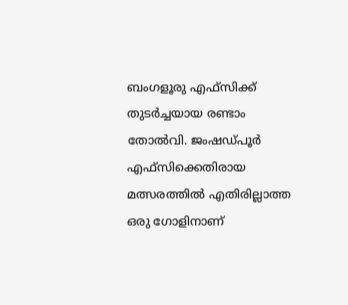ബംഗളൂരു എഫ്‌സിക്ക് തുടര്‍ച്ചയായ രണ്ടാം തോല്‍വി. ജംഷഡ്പൂര്‍ എഫ്‌സിക്കെതിരായ മത്സരത്തില്‍ എതിരില്ലാത്ത ഒരു ഗോളിനാണ്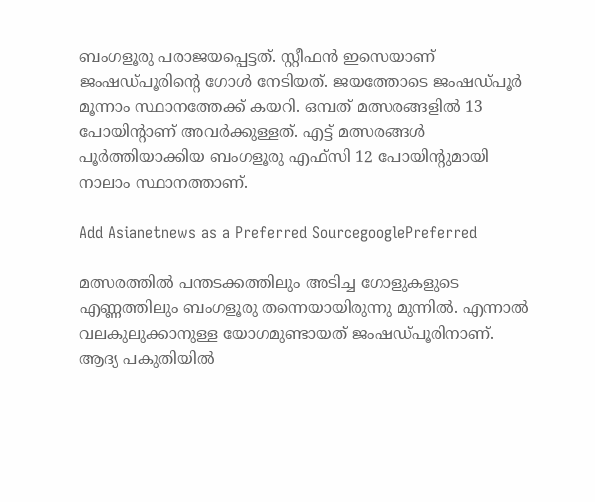ബംഗളൂരു പരാജയപ്പെട്ടത്. സ്റ്റീഫന്‍ ഇസെയാണ് ജംഷഡ്പൂരിന്റെ ഗോള്‍ നേടിയത്. ജയത്തോടെ ജംഷഡ്പൂര്‍ മൂന്നാം സ്ഥാനത്തേക്ക് കയറി. ഒമ്പത് മത്സരങ്ങളില്‍ 13 പോയിന്റാണ് അവര്‍ക്കുള്ളത്. എട്ട് മത്സരങ്ങള്‍ പൂര്‍ത്തിയാക്കിയ ബംഗളൂരു എഫ്‌സി 12 പോയിന്റുമായി നാലാം സ്ഥാനത്താണ്.

Add Asianetnews as a Preferred SourcegooglePreferred

മത്സരത്തില്‍ പന്തടക്കത്തിലും അടിച്ച ഗോളുകളുടെ എണ്ണത്തിലും ബംഗളൂരു തന്നെയായിരുന്നു മുന്നില്‍. എന്നാല്‍ വലകുലുക്കാനുള്ള യോഗമുണ്ടായത് ജംഷഡ്പൂരിനാണ്. ആദ്യ പകുതിയില്‍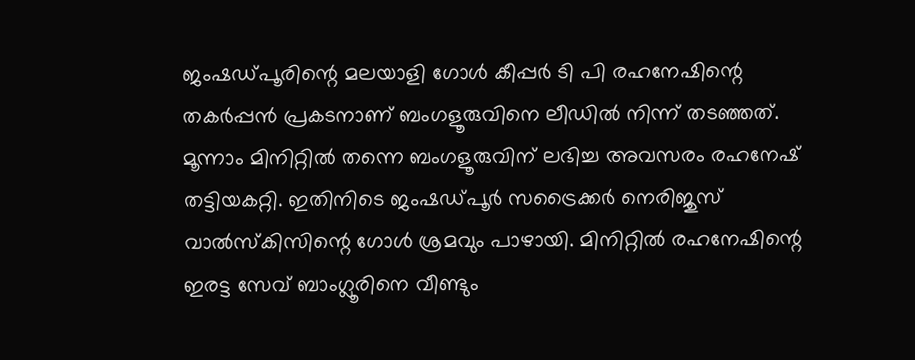ജംഷഡ്പൂരിന്റെ മലയാളി ഗോള്‍ കീപ്പര്‍ ടി പി രഹനേഷിന്റെ തകര്‍പ്പന്‍ പ്രകടനാണ് ബംഗളൂരുവിനെ ലീഡില്‍ നിന്ന് തടഞ്ഞത്. മൂന്നാം മിനിറ്റില്‍ തന്നെ ബംഗളൂരുവിന് ലഭിച്ച അവസരം രഹനേഷ് തട്ടിയകറ്റി. ഇതിനിടെ ജംഷഡ്പൂര്‍ സട്രൈക്കര്‍ നെരിജുസ് വാല്‍സ്‌കിസിന്റെ ഗോള്‍ ശ്രമവും പാഴായി. മിനിറ്റില്‍ രഹനേഷിന്റെ ഇരട്ട സേവ് ബാംഗ്ലൂരിനെ വീണ്ടും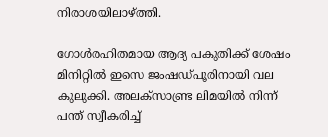നിരാശയിലാഴ്ത്തി.

ഗോള്‍രഹിതമായ ആദ്യ പകുതിക്ക് ശേഷം മിനിറ്റില്‍ ഇസെ ജംഷഡ്പൂരിനായി വല കുലുക്കി. അലക്‌സാണ്ട്ര ലിമയില്‍ നിന്ന് പന്ത് സ്വീകരിച്ച്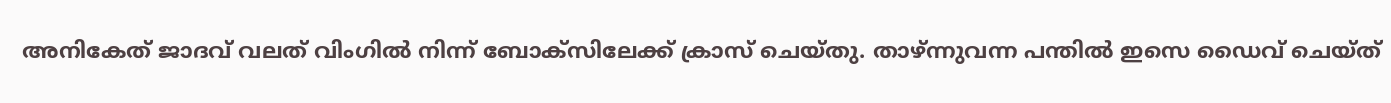അനികേത് ജാദവ് വലത് വിംഗില്‍ നിന്ന് ബോക്‌സിലേക്ക് ക്രാസ് ചെയ്തു. താഴ്ന്നുവന്ന പന്തില്‍ ഇസെ ഡൈവ് ചെയ്ത്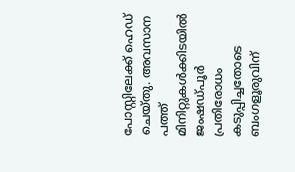പോസ്റ്റിലേക്ക് ഹെഡ് ചെയ്തു. അവസാന പത്ത് മിനിറ്റുകള്‍ക്കിടയില്‍ ജംഷഡ്പൂര്‍ പ്രതിരോധം കടുപ്പിച്ചതോടെ ബംഗളൂരുവിന്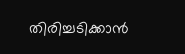തിരിച്ചടിക്കാന്‍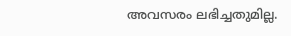അവസരം ലഭിച്ചതുമില്ല.